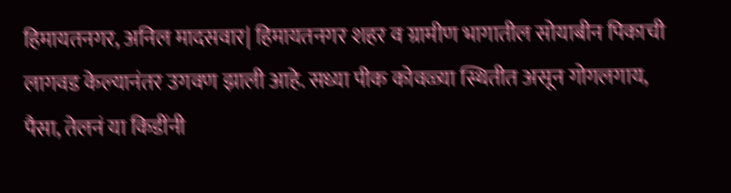हिमायतनगर, अनिल मादसवार| हिमायतनगर शहर व ग्रामीण भागातील सोयाबीन पिकाची लागवड केल्यानंतर उगवण झाली आहे. सध्या पीक कोवळ्या स्थितीत असून गोगलगाय, पैसा, तेलनं या किडींनी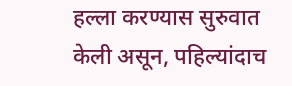हल्ला करण्यास सुरुवात केली असून, पहिल्यांदाच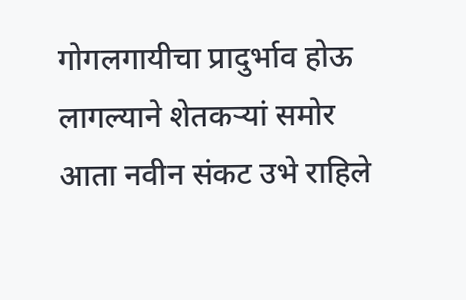गोगलगायीचा प्रादुर्भाव होऊ लागल्याने शेतकऱ्यां समोर आता नवीन संकट उभे राहिले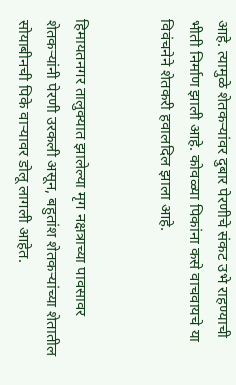आहे. त्यामुळे शेतकऱ्यांवर दुबार पेरणीचे संकट उभे राहण्याची भीती निर्माण झाली आहे. कोवळ्या पिकांना कसे वाचवायचे या विवंचनेने शेतकरी हवालदिल झाला आहे.


हिमायतनगर तालुक्यात झालेल्या मृग नक्षत्राच्या पावसावर शेतकऱ्यांनी पेरणी उरकली असून, बहुतांश शेतकऱ्यांच्या शेतातील सोयाबीनची पिके वाऱ्यावर डोलू लागली आहेत.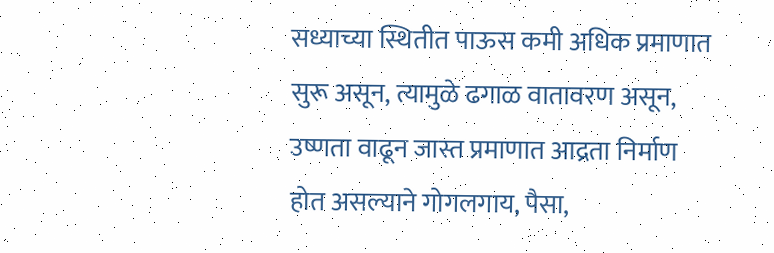सध्याच्या स्थितीत पाऊस कमी अधिक प्रमाणात सुरू असून, त्यामुळे ढगाळ वातावरण असून, उष्णता वाढून जास्त प्रमाणात आद्रता निर्माण होत असल्याने गोगलगाय, पैसा,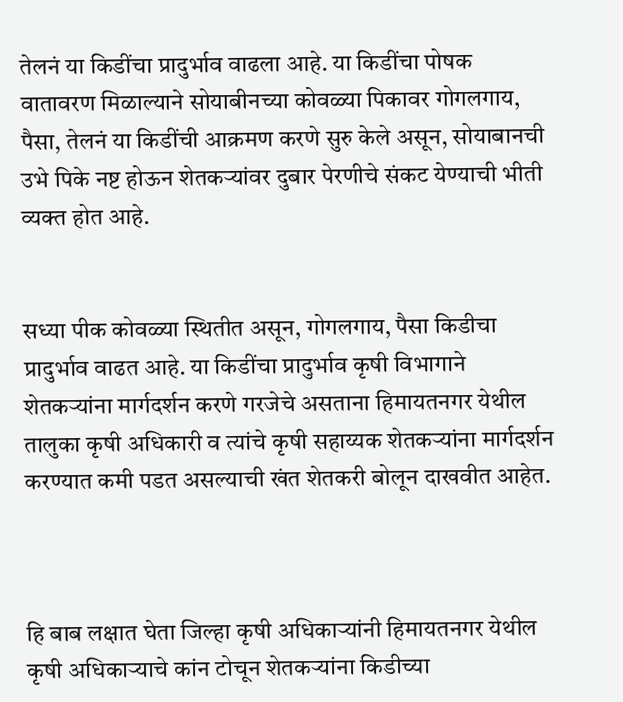तेलनं या किडींचा प्रादुर्भाव वाढला आहे. या किडींचा पोषक वातावरण मिळाल्याने सोयाबीनच्या कोवळ्या पिकावर गोगलगाय, पैसा, तेलनं या किडींची आक्रमण करणे सुरु केले असून, सोयाबानची उभे पिके नष्ट होऊन शेतकऱ्यांवर दुबार पेरणीचे संकट येण्याची भीती व्यक्त होत आहे.


सध्या पीक कोवळ्या स्थितीत असून, गोगलगाय, पैसा किडीचा प्रादुर्भाव वाढत आहे. या किडींचा प्रादुर्भाव कृषी विभागाने शेतकऱ्यांना मार्गदर्शन करणे गरजेचे असताना हिमायतनगर येथील तालुका कृषी अधिकारी व त्यांचे कृषी सहाय्यक शेतकऱ्यांना मार्गदर्शन करण्यात कमी पडत असल्याची खंत शेतकरी बोलून दाखवीत आहेत.



हि बाब लक्षात घेता जिल्हा कृषी अधिकाऱ्यांनी हिमायतनगर येथील कृषी अधिकाऱ्याचे कांन टोचून शेतकऱ्यांना किडीच्या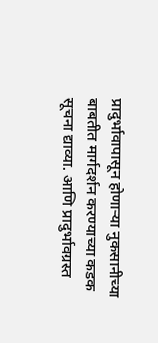प्रादुर्भावापासून होणाऱ्या नुकसानीच्या बाबतीत मार्गदर्शन करण्याच्या कडक सूचना द्याव्या. आणि प्रादुर्भावग्रस्त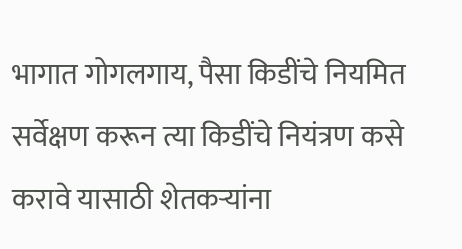भागात गोगलगाय, पैसा किडींचे नियमित सर्वेक्षण करून त्या किडींचे नियंत्रण कसे करावे यासाठी शेतकऱ्यांना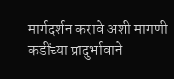मार्गदर्शन करावे अशी मागणी कडींच्या प्रादुर्भावाने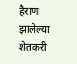हैराण झालेल्या शेतकरी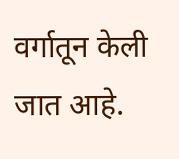वर्गातून केली जात आहे.